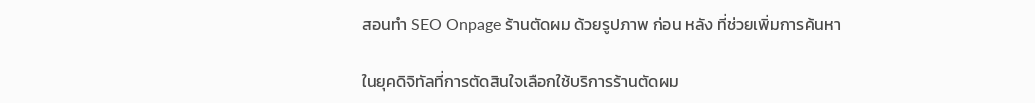สอนทำ SEO Onpage ร้านตัดผม ด้วยรูปภาพ ก่อน หลัง ที่ช่วยเพิ่มการค้นหา

ในยุคดิจิทัลที่การตัดสินใจเลือกใช้บริการร้านตัดผม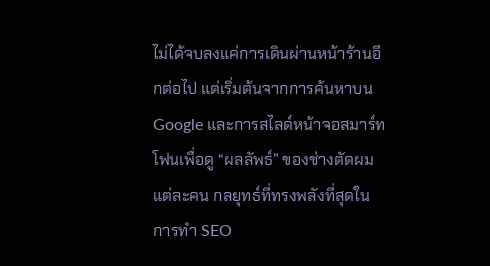ไม่ได้จบลงแค่การเดินผ่านหน้าร้านอีกต่อไป แต่เริ่มต้นจากการค้นหาบน Google และการสไลด์หน้าจอสมาร์ทโฟนเพื่อดู “ผลลัพธ์” ของช่างตัดผมแต่ละคน กลยุทธ์ที่ทรงพลังที่สุดในการทำ SEO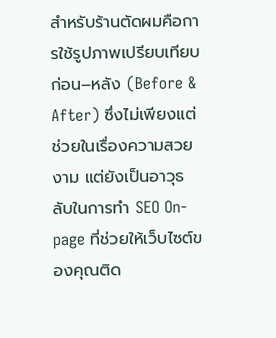สำหรับร้านตัดผมคือการใช้รูปภาพเปรียบเทียบ ก่อน–หลัง (Before & After) ซึ่งไม่เพียงแต่ช่วยในเรื่องความสวยงาม แต่ยังเป็นอาวุธลับในการทำ SEO On-page ที่ช่วยให้เว็บไซต์ของคุณติด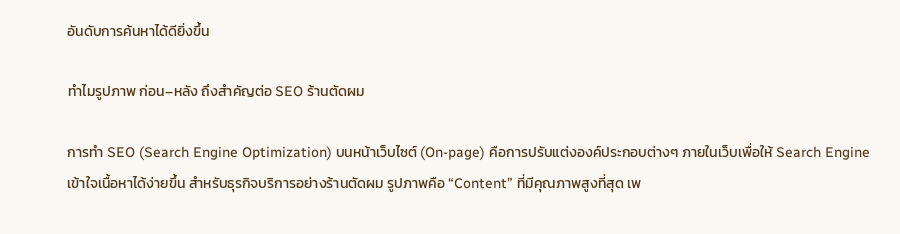อันดับการค้นหาได้ดียิ่งขึ้น

ทำไมรูปภาพ ก่อน–หลัง ถึงสำคัญต่อ SEO ร้านตัดผม

การทำ SEO (Search Engine Optimization) บนหน้าเว็บไซต์ (On-page) คือการปรับแต่งองค์ประกอบต่างๆ ภายในเว็บเพื่อให้ Search Engine เข้าใจเนื้อหาได้ง่ายขึ้น สำหรับธุรกิจบริการอย่างร้านตัดผม รูปภาพคือ “Content” ที่มีคุณภาพสูงที่สุด เพ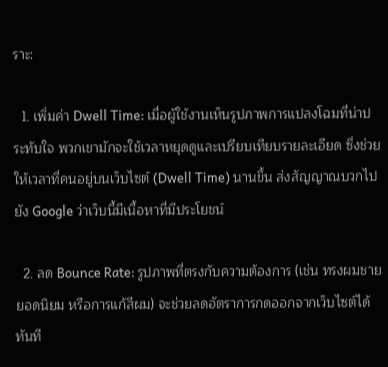ราะ:

  1. เพิ่มค่า Dwell Time: เมื่อผู้ใช้งานเห็นรูปภาพการแปลงโฉมที่น่าประทับใจ พวกเขามักจะใช้เวลาหยุดดูและเปรียบเทียบรายละเอียด ซึ่งช่วยให้เวลาที่คนอยู่บนเว็บไซต์ (Dwell Time) นานขึ้น ส่งสัญญาณบวกไปยัง Google ว่าเว็บนี้มีเนื้อหาที่มีประโยชน์

  2. ลด Bounce Rate: รูปภาพที่ตรงกับความต้องการ (เช่น ทรงผมชายยอดนิยม หรือการแก้สีผม) จะช่วยลดอัตราการกดออกจากเว็บไซต์ได้ทันที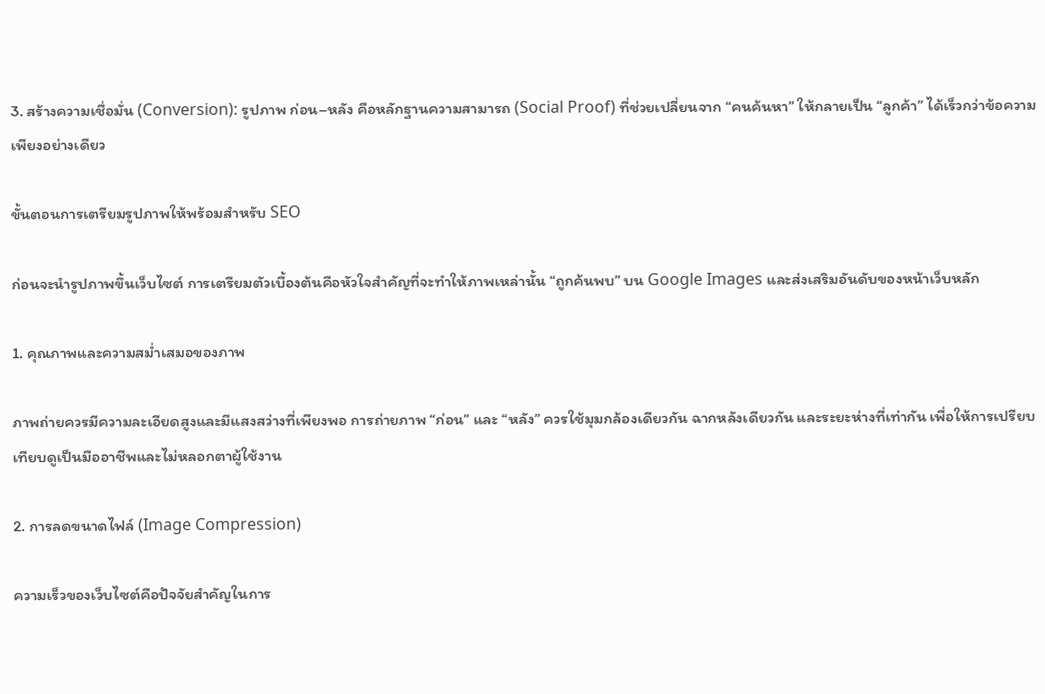3. สร้างความเชื่อมั่น (Conversion): รูปภาพ ก่อน–หลัง คือหลักฐานความสามารถ (Social Proof) ที่ช่วยเปลี่ยนจาก “คนค้นหา” ให้กลายเป็น “ลูกค้า” ได้เร็วกว่าข้อความเพียงอย่างเดียว

ขั้นตอนการเตรียมรูปภาพให้พร้อมสำหรับ SEO

ก่อนจะนำรูปภาพขึ้นเว็บไซต์ การเตรียมตัวเบื้องต้นคือหัวใจสำคัญที่จะทำให้ภาพเหล่านั้น “ถูกค้นพบ” บน Google Images และส่งเสริมอันดับของหน้าเว็บหลัก

1. คุณภาพและความสม่ำเสมอของภาพ

ภาพถ่ายควรมีความละเอียดสูงและมีแสงสว่างที่เพียงพอ การถ่ายภาพ “ก่อน” และ “หลัง” ควรใช้มุมกล้องเดียวกัน ฉากหลังเดียวกัน และระยะห่างที่เท่ากัน เพื่อให้การเปรียบเทียบดูเป็นมืออาชีพและไม่หลอกตาผู้ใช้งาน

2. การลดขนาดไฟล์ (Image Compression)

ความเร็วของเว็บไซต์คือปัจจัยสำคัญในการ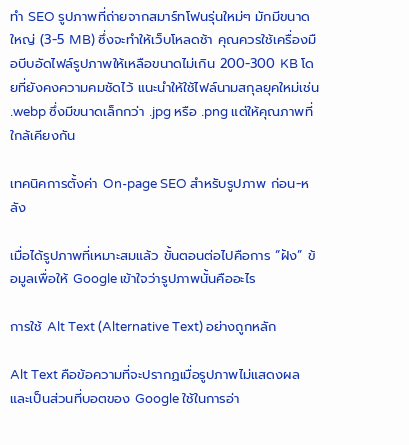ทำ SEO รูปภาพที่ถ่ายจากสมาร์ทโฟนรุ่นใหม่ๆ มักมีขนาดใหญ่ (3-5 MB) ซึ่งจะทำให้เว็บโหลดช้า คุณควรใช้เครื่องมือบีบอัดไฟล์รูปภาพให้เหลือขนาดไม่เกิน 200-300 KB โดยที่ยังคงความคมชัดไว้ แนะนำให้ใช้ไฟล์นามสกุลยุคใหม่เช่น .webp ซึ่งมีขนาดเล็กกว่า .jpg หรือ .png แต่ให้คุณภาพที่ใกล้เคียงกัน

เทคนิคการตั้งค่า On-page SEO สำหรับรูปภาพ ก่อน-หลัง

เมื่อได้รูปภาพที่เหมาะสมแล้ว ขั้นตอนต่อไปคือการ “ฝัง” ข้อมูลเพื่อให้ Google เข้าใจว่ารูปภาพนั้นคืออะไร

การใช้ Alt Text (Alternative Text) อย่างถูกหลัก

Alt Text คือข้อความที่จะปรากฏเมื่อรูปภาพไม่แสดงผล และเป็นส่วนที่บอตของ Google ใช้ในการอ่า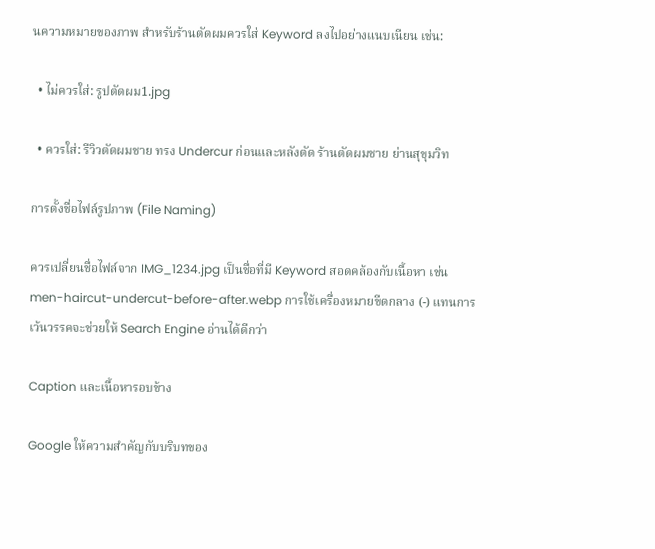นความหมายของภาพ สำหรับร้านตัดผมควรใส่ Keyword ลงไปอย่างแนบเนียน เช่น:

  • ไม่ควรใส่: รูปตัดผม1.jpg

  • ควรใส่: รีวิวตัดผมชาย ทรง Undercur ก่อนและหลังตัด ร้านตัดผมชาย ย่านสุขุมวิท

การตั้งชื่อไฟล์รูปภาพ (File Naming)

ควรเปลี่ยนชื่อไฟล์จาก IMG_1234.jpg เป็นชื่อที่มี Keyword สอดคล้องกับเนื้อหา เช่น men-haircut-undercut-before-after.webp การใช้เครื่องหมายขีดกลาง (-) แทนการเว้นวรรคจะช่วยให้ Search Engine อ่านได้ดีกว่า

Caption และเนื้อหารอบข้าง

Google ให้ความสำคัญกับบริบทของ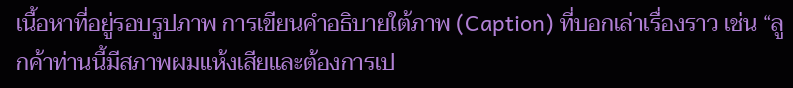เนื้อหาที่อยู่รอบรูปภาพ การเขียนคำอธิบายใต้ภาพ (Caption) ที่บอกเล่าเรื่องราว เช่น “ลูกค้าท่านนี้มีสภาพผมแห้งเสียและต้องการเป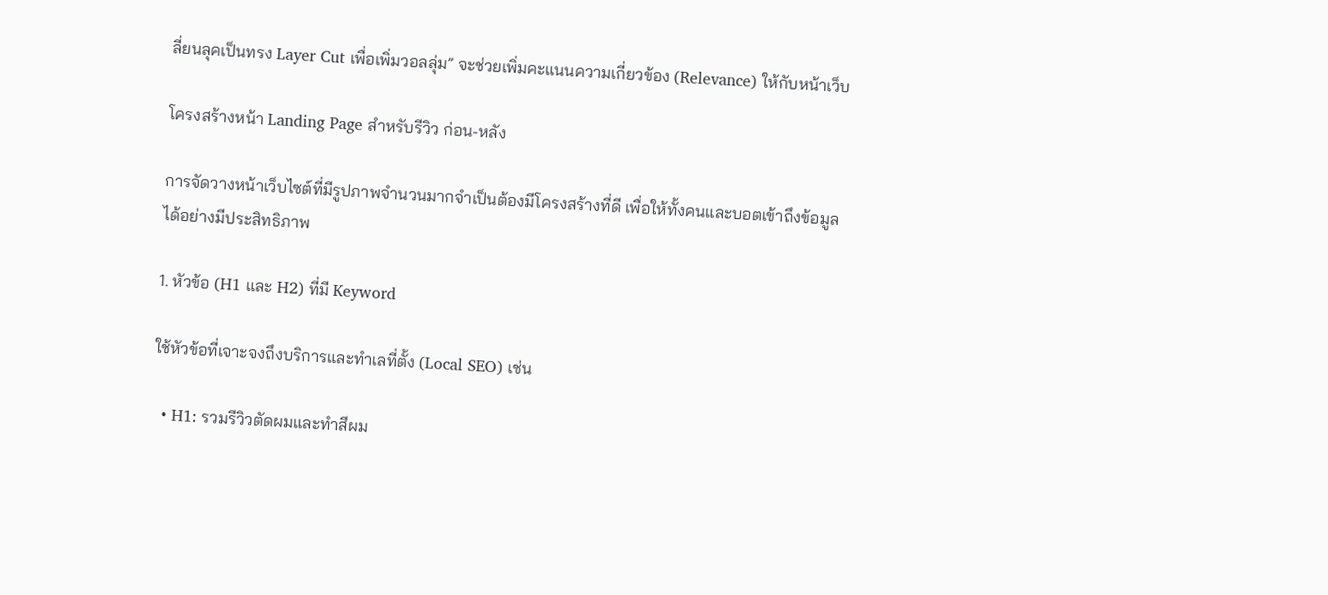ลี่ยนลุคเป็นทรง Layer Cut เพื่อเพิ่มวอลลุ่ม” จะช่วยเพิ่มคะแนนความเกี่ยวข้อง (Relevance) ให้กับหน้าเว็บ

โครงสร้างหน้า Landing Page สำหรับรีวิว ก่อน-หลัง

การจัดวางหน้าเว็บไซต์ที่มีรูปภาพจำนวนมากจำเป็นต้องมีโครงสร้างที่ดี เพื่อให้ทั้งคนและบอตเข้าถึงข้อมูลได้อย่างมีประสิทธิภาพ

1. หัวข้อ (H1 และ H2) ที่มี Keyword

ใช้หัวข้อที่เจาะจงถึงบริการและทำเลที่ตั้ง (Local SEO) เช่น

  • H1: รวมรีวิวตัดผมและทำสีผม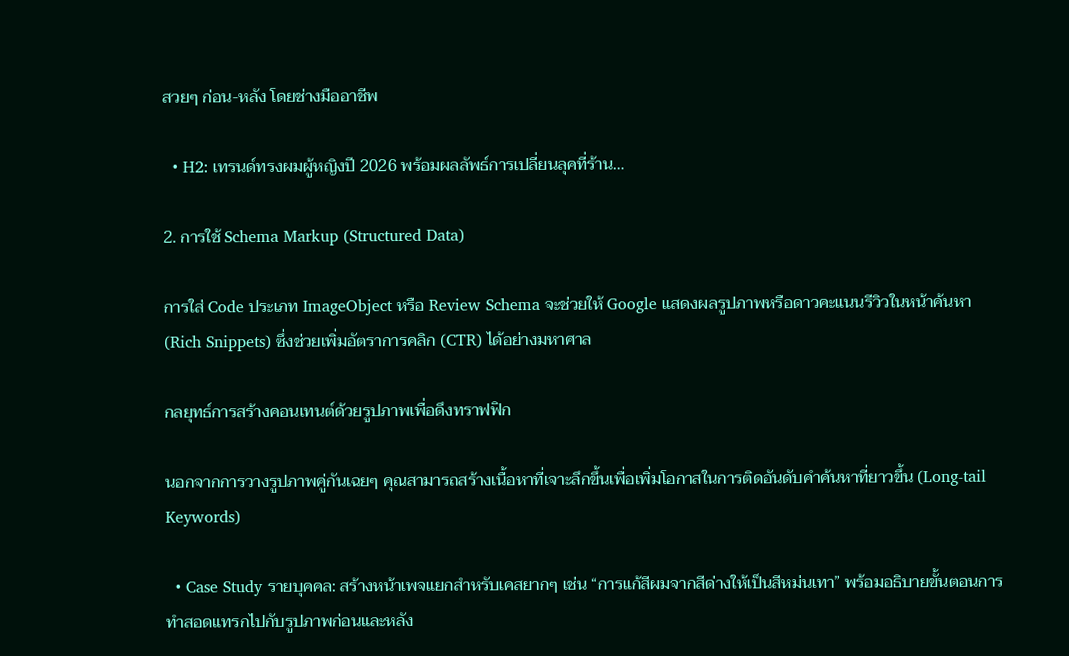สวยๆ ก่อน-หลัง โดยช่างมืออาชีพ

  • H2: เทรนด์ทรงผมผู้หญิงปี 2026 พร้อมผลลัพธ์การเปลี่ยนลุคที่ร้าน…

2. การใช้ Schema Markup (Structured Data)

การใส่ Code ประเภท ImageObject หรือ Review Schema จะช่วยให้ Google แสดงผลรูปภาพหรือดาวคะแนนรีวิวในหน้าค้นหา (Rich Snippets) ซึ่งช่วยเพิ่มอัตราการคลิก (CTR) ได้อย่างมหาศาล

กลยุทธ์การสร้างคอนเทนต์ด้วยรูปภาพเพื่อดึงทราฟฟิก

นอกจากการวางรูปภาพคู่กันเฉยๆ คุณสามารถสร้างเนื้อหาที่เจาะลึกขึ้นเพื่อเพิ่มโอกาสในการติดอันดับคำค้นหาที่ยาวขึ้น (Long-tail Keywords)

  • Case Study รายบุคคล: สร้างหน้าเพจแยกสำหรับเคสยากๆ เช่น “การแก้สีผมจากสีด่างให้เป็นสีหม่นเทา” พร้อมอธิบายขั้นตอนการทำสอดแทรกไปกับรูปภาพก่อนและหลัง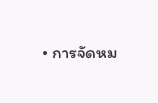• การจัดหม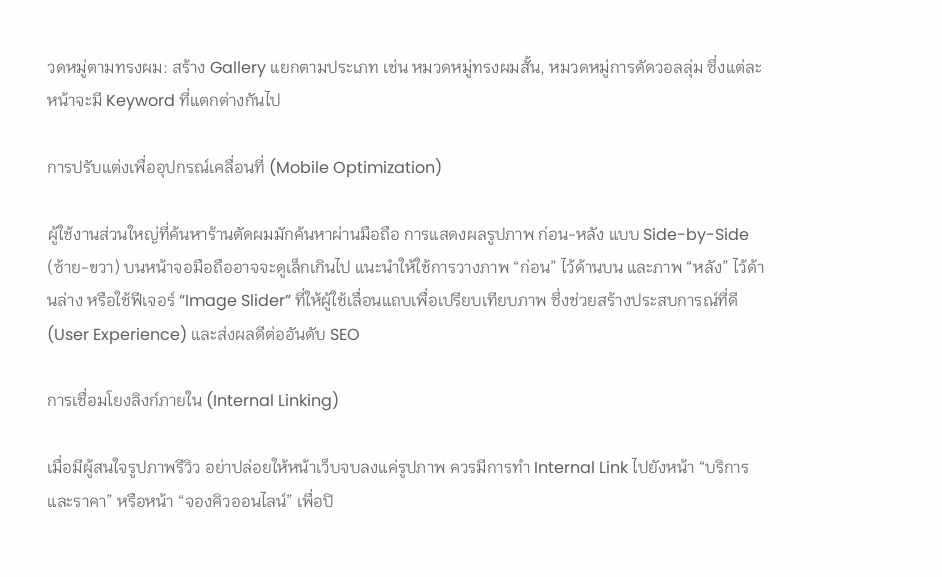วดหมู่ตามทรงผม: สร้าง Gallery แยกตามประเภท เช่น หมวดหมู่ทรงผมสั้น, หมวดหมู่การดัดวอลลุ่ม ซึ่งแต่ละหน้าจะมี Keyword ที่แตกต่างกันไป

การปรับแต่งเพื่ออุปกรณ์เคลื่อนที่ (Mobile Optimization)

ผู้ใช้งานส่วนใหญ่ที่ค้นหาร้านตัดผมมักค้นหาผ่านมือถือ การแสดงผลรูปภาพ ก่อน-หลัง แบบ Side-by-Side (ซ้าย-ขวา) บนหน้าจอมือถืออาจจะดูเล็กเกินไป แนะนำให้ใช้การวางภาพ “ก่อน” ไว้ด้านบน และภาพ “หลัง” ไว้ด้านล่าง หรือใช้ฟีเจอร์ “Image Slider” ที่ให้ผู้ใช้เลื่อนแถบเพื่อเปรียบเทียบภาพ ซึ่งช่วยสร้างประสบการณ์ที่ดี (User Experience) และส่งผลดีต่ออันดับ SEO

การเชื่อมโยงลิงก์ภายใน (Internal Linking)

เมื่อมีผู้สนใจรูปภาพรีวิว อย่าปล่อยให้หน้าเว็บจบลงแค่รูปภาพ ควรมีการทำ Internal Link ไปยังหน้า “บริการและราคา” หรือหน้า “จองคิวออนไลน์” เพื่อปิ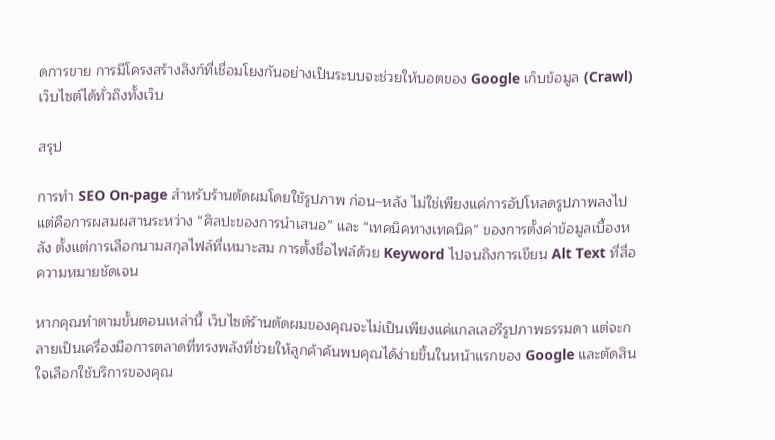ดการขาย การมีโครงสร้างลิงก์ที่เชื่อมโยงกันอย่างเป็นระบบจะช่วยให้บอตของ Google เก็บข้อมูล (Crawl) เว็บไซต์ได้ทั่วถึงทั้งเว็บ

สรุป

การทำ SEO On-page สำหรับร้านตัดผมโดยใช้รูปภาพ ก่อน–หลัง ไม่ใช่เพียงแค่การอัปโหลดรูปภาพลงไป แต่คือการผสมผสานระหว่าง “ศิลปะของการนำเสนอ” และ “เทคนิคทางเทคนิค” ของการตั้งค่าข้อมูลเบื้องหลัง ตั้งแต่การเลือกนามสกุลไฟล์ที่เหมาะสม การตั้งชื่อไฟล์ด้วย Keyword ไปจนถึงการเขียน Alt Text ที่สื่อความหมายชัดเจน

หากคุณทำตามขั้นตอนเหล่านี้ เว็บไซต์ร้านตัดผมของคุณจะไม่เป็นเพียงแค่แกลเลอรีรูปภาพธรรมดา แต่จะกลายเป็นเครื่องมือการตลาดที่ทรงพลังที่ช่วยให้ลูกค้าค้นพบคุณได้ง่ายขึ้นในหน้าแรกของ Google และตัดสินใจเลือกใช้บริการของคุณ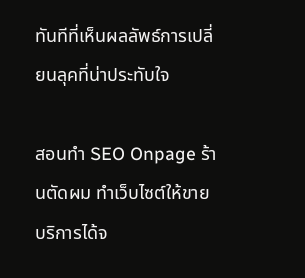ทันทีที่เห็นผลลัพธ์การเปลี่ยนลุคที่น่าประทับใจ

สอนทำ SEO Onpage ร้านตัดผม ทำเว็บไซต์ให้ขายบริการได้จ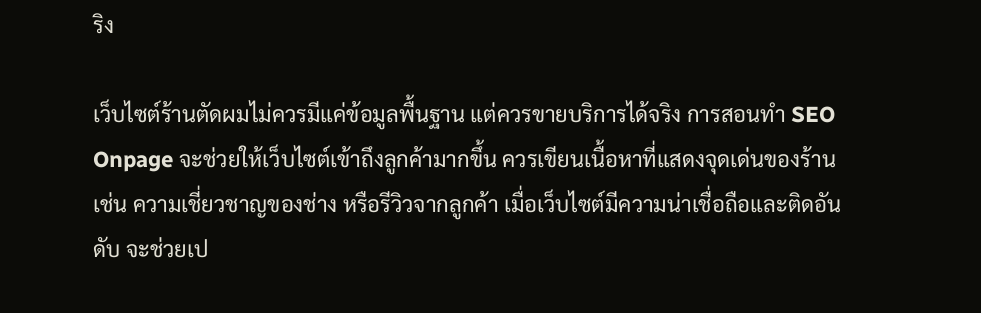ริง

เว็บไซต์ร้านตัดผมไม่ควรมีแค่ข้อมูลพื้นฐาน แต่ควรขายบริการได้จริง การสอนทำ SEO Onpage จะช่วยให้เว็บไซต์เข้าถึงลูกค้ามากขึ้น ควรเขียนเนื้อหาที่แสดงจุดเด่นของร้าน เช่น ความเชี่ยวชาญของช่าง หรือรีวิวจากลูกค้า เมื่อเว็บไซต์มีความน่าเชื่อถือและติดอันดับ จะช่วยเป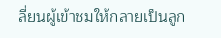ลี่ยนผู้เข้าชมให้กลายเป็นลูก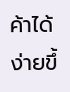ค้าได้ง่ายขึ้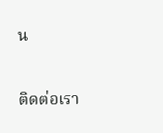น

ติดต่อเรา